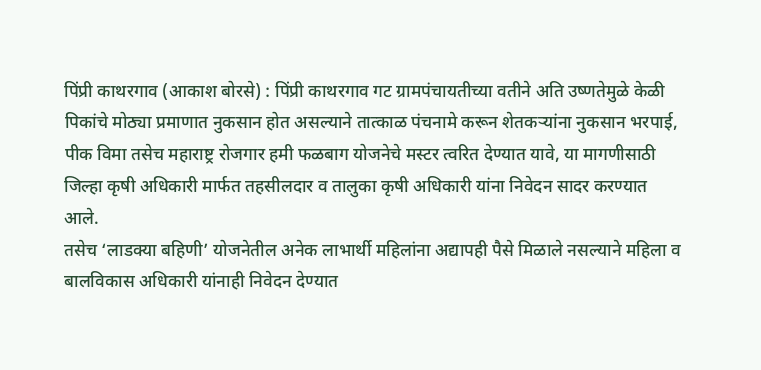पिंप्री काथरगाव (आकाश बोरसे) : पिंप्री काथरगाव गट ग्रामपंचायतीच्या वतीने अति उष्णतेमुळे केळी पिकांचे मोठ्या प्रमाणात नुकसान होत असल्याने तात्काळ पंचनामे करून शेतकऱ्यांना नुकसान भरपाई, पीक विमा तसेच महाराष्ट्र रोजगार हमी फळबाग योजनेचे मस्टर त्वरित देण्यात यावे, या मागणीसाठी जिल्हा कृषी अधिकारी मार्फत तहसीलदार व तालुका कृषी अधिकारी यांना निवेदन सादर करण्यात आले.
तसेच ‘लाडक्या बहिणी’ योजनेतील अनेक लाभार्थी महिलांना अद्यापही पैसे मिळाले नसल्याने महिला व बालविकास अधिकारी यांनाही निवेदन देण्यात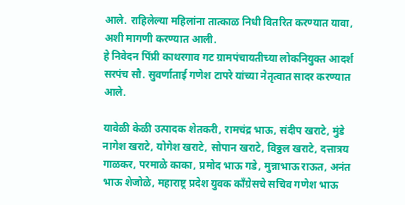आले. राहिलेल्या महिलांना तात्काळ निधी वितरित करण्यात यावा, अशी मागणी करण्यात आली.
हे निवेदन पिंप्री काथरगाव गट ग्रामपंचायतीच्या लोकनियुक्त आदर्श सरपंच सौ. सुवर्णाताई गणेश टापरे यांच्या नेतृत्वात सादर करण्यात आले.

यावेळी केळी उत्पादक शेतकरी, रामचंद्र भाऊ, संदीप खराटे, मुंडे नागेश खराटे, योगेश खराटे, सोपान खराटे, विठ्ठल खराटे, दत्तात्रय गाळकर, परमाळे काका, प्रमोद भाऊ गडे, मुन्नाभाऊ राऊत, अनंत भाऊ शेजोळे, महाराष्ट्र प्रदेश युवक काँग्रेसचे सचिव गणेश भाऊ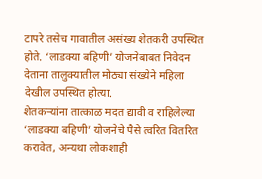टापरे तसेच गावातील असंख्य शेतकरी उपस्थित होते. ‘लाडक्या बहिणी’ योजनेबाबत निवेदन देताना तालुक्यातील मोठ्या संख्येने महिला देखील उपस्थित होत्या.
शेतकऱ्यांना तात्काळ मदत द्यावी व राहिलेल्या ‘लाडक्या बहिणी’ योजनेचे पैसे त्वरित वितरित करावेत, अन्यथा लोकशाही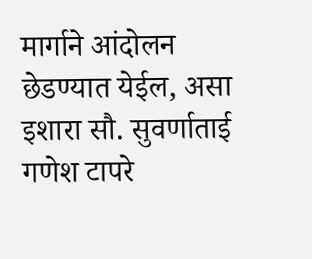मार्गाने आंदोलन छेडण्यात येईल, असा इशारा सौ. सुवर्णाताई गणेश टापरे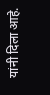यांनी दिला आहे.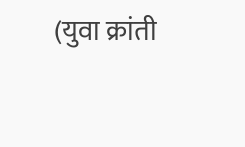(युवा क्रांती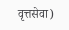वृत्तसेवा)